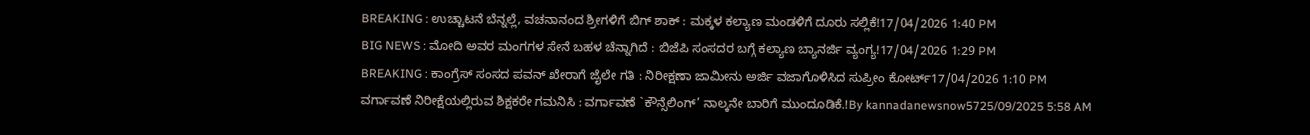BREAKING : ಉಚ್ಚಾಟನೆ ಬೆನ್ನಲ್ಲೆ, ವಚನಾನಂದ ಶ್ರೀಗಳಿಗೆ ಬಿಗ್ ಶಾಕ್ : ಮಕ್ಕಳ ಕಲ್ಯಾಣ ಮಂಡಳಿಗೆ ದೂರು ಸಲ್ಲಿಕೆ!17/04/2026 1:40 PM
BIG NEWS : ಮೋದಿ ಅವರ ಮಂಗಗಳ ಸೇನೆ ಬಹಳ ಚೆನ್ನಾಗಿದೆ : ಬಿಜೆಪಿ ಸಂಸದರ ಬಗ್ಗೆ ಕಲ್ಯಾಣ ಬ್ಯಾನರ್ಜಿ ವ್ಯಂಗ್ಯ!17/04/2026 1:29 PM
BREAKING : ಕಾಂಗ್ರೆಸ್ ಸಂಸದ ಪವನ್ ಖೇರಾಗೆ ಜೈಲೇ ಗತಿ : ನಿರೀಕ್ಷಣಾ ಜಾಮೀನು ಅರ್ಜಿ ವಜಾಗೊಳಿಸಿದ ಸುಪ್ರೀಂ ಕೋರ್ಟ್17/04/2026 1:10 PM
ವರ್ಗಾವಣೆ ನಿರೀಕ್ಷೆಯಲ್ಲಿರುವ ಶಿಕ್ಷಕರೇ ಗಮನಿಸಿ : ವರ್ಗಾವಣೆ `ಕೌನ್ಸೆಲಿಂಗ್’ ನಾಲ್ಕನೇ ಬಾರಿಗೆ ಮುಂದೂಡಿಕೆ.!By kannadanewsnow5725/09/2025 5:58 AM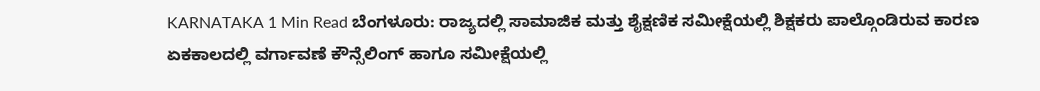KARNATAKA 1 Min Read ಬೆಂಗಳೂರು: ರಾಜ್ಯದಲ್ಲಿ ಸಾಮಾಜಿಕ ಮತ್ತು ಶೈಕ್ಷಣಿಕ ಸಮೀಕ್ಷೆಯಲ್ಲಿ ಶಿಕ್ಷಕರು ಪಾಲ್ಗೊಂಡಿರುವ ಕಾರಣ ಏಕಕಾಲದಲ್ಲಿ ವರ್ಗಾವಣೆ ಕೌನ್ಸೆಲಿಂಗ್ ಹಾಗೂ ಸಮೀಕ್ಷೆಯಲ್ಲಿ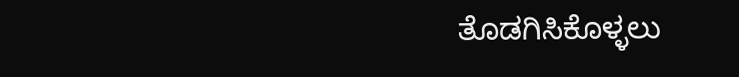ತೊಡಗಿಸಿಕೊಳ್ಳಲು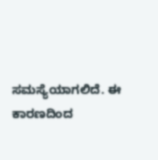ಸಮಸ್ಯೆಯಾಗಲಿದೆ. ಈ ಕಾರಣದಿಂದ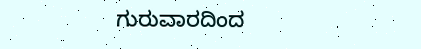ಗುರುವಾರದಿಂದ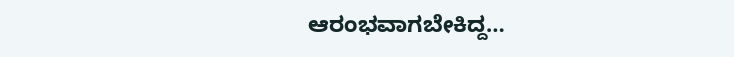ಆರಂಭವಾಗಬೇಕಿದ್ದ…